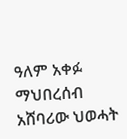ዓለም አቀፉ ማህበረሰብ አሸባሪው ህወሓት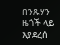በንጹሃን ዜጎች ላይ እያደረሰ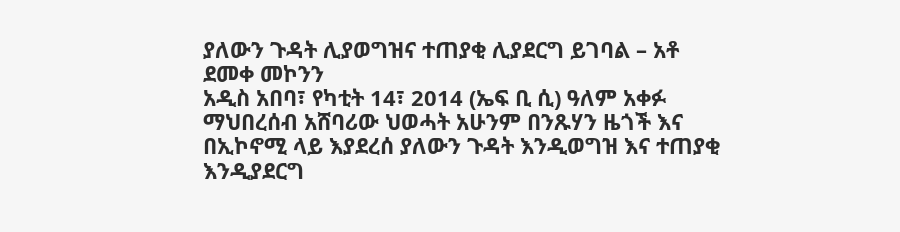ያለውን ጉዳት ሊያወግዝና ተጠያቂ ሊያደርግ ይገባል – አቶ ደመቀ መኮንን
አዲስ አበባ፣ የካቲት 14፣ 2014 (ኤፍ ቢ ሲ) ዓለም አቀፉ ማህበረሰብ አሸባሪው ህወሓት አሁንም በንጹሃን ዜጎች እና በኢኮኖሚ ላይ እያደረሰ ያለውን ጉዳት እንዲወግዝ እና ተጠያቂ እንዲያደርግ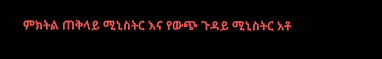ምክትል ጠቅላይ ሚኒስትር እና የውጭ ጉዳይ ሚኒስትር አቶ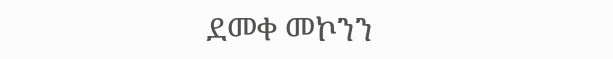ደመቀ መኮንን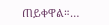ጠይቀዋል።…